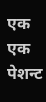एक एक पेशन्ट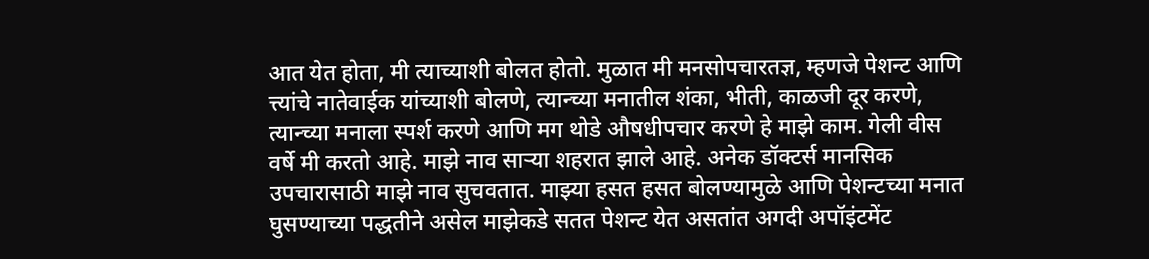आत येत होता, मी त्याच्याशी बोलत होतो. मुळात मी मनसोपचारतज्ञ, म्हणजे पेशन्ट आणि त्त्यांचे नातेवाईक यांच्याशी बोलणे, त्यान्च्या मनातील शंका, भीती, काळजी दूर करणे, त्यान्च्या मनाला स्पर्श करणे आणि मग थोडे औषधीपचार करणे हे माझे काम. गेली वीस वर्षे मी करतो आहे. माझे नाव साऱ्या शहरात झाले आहे. अनेक डॉक्टर्स मानसिक उपचारासाठी माझे नाव सुचवतात. माझ्या हसत हसत बोलण्यामुळे आणि पेशन्टच्या मनात घुसण्याच्या पद्धतीने असेल माझेकडे सतत पेशन्ट येत असतांत अगदी अपॉइंटमेंट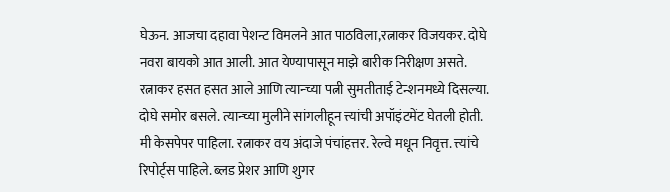घेऊन. आजचा दहावा पेशन्ट विमलने आत पाठविला,रत्नाकर विजयकर. दोघे नवरा बायको आत आली. आत येण्यापासून माझे बारीक निरीक्षण असते. रत्नाकर हसत हसत आले आणि त्यान्च्या पत्नी सुमतीताई टेन्शनमध्ये दिसल्या. दोघे समोर बसले. त्यान्च्या मुलीने सांगलीहून त्त्यांची अपॉइंटमेंट घेतली होती. मी केसपेपर पाहिला. रत्नाकर वय अंदाजे पंचांहत्तर. रेल्वे मधून निवृत्त. त्त्यांचे रिपोर्ट्स पाहिले. ब्लड प्रेशर आणि शुगर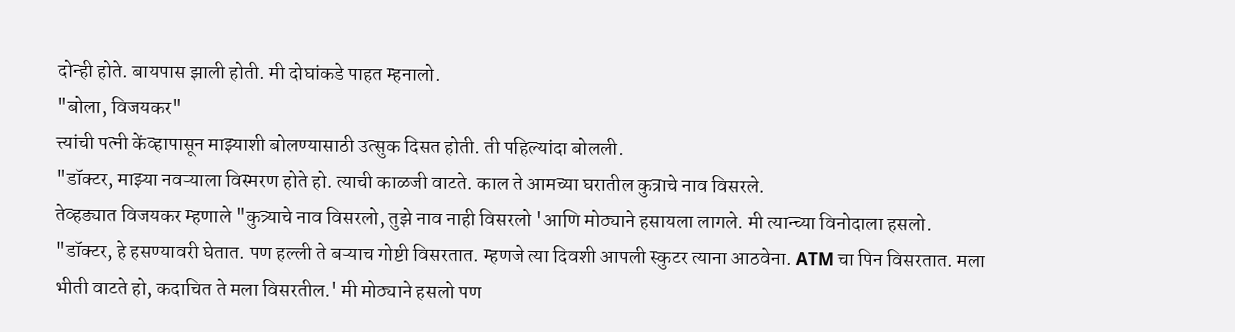दोन्ही होते. बायपास झाली होती. मी दोघांकडे पाहत म्हनालो.
"बोला, विजयकर"
त्त्यांची पत्नी केंव्हापासून माझ्याशी बोलण्यासाठी उत्सुक दिसत होती. ती पहिल्यांदा बोलली.
"डॉक्टर, माझ्या नवऱ्याला विस्मरण होते हो. त्याची काळजी वाटते. काल ते आमच्या घरातील कुत्राचे नाव विसरले.
तेव्हड्यात विजयकर म्हणाले "कुत्र्याचे नाव विसरलो, तुझे नाव नाही विसरलो 'आणि मोठ्याने हसायला लागले. मी त्यान्च्या विनोदाला हसलो.
"डॉक्टर, हे हसण्यावरी घेतात. पण हल्ली ते बऱ्याच गोष्टी विसरतात. म्हणजे त्या दिवशी आपली स्कुटर त्याना आठवेना. ATM चा पिन विसरतात. मला भीती वाटते हो, कदाचित ते मला विसरतील.' मी मोठ्याने हसलो पण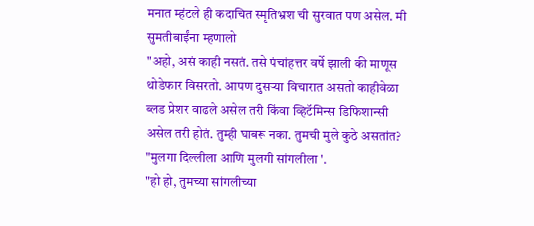मनात म्हंटले ही कदाचित स्मृतिभ्रश ची सुरवात पण असेल. मी सुमतीबाईंना म्हणालो
"अहो, असं काही नसतं. तसे पंचांहत्तर वर्षे झाली की माणूस थोडेफार विसरतो. आपण दुसऱ्या विचारात असतो काहीवेळा ब्लड प्रेशर वाढले असेल तरी किंवा व्हिटॅमिन्स डिफिशान्सी असेल तरी होतं. तुम्ही घाबरू नका. तुमची मुले कुठे असतांत?
"मुलगा दिल्लीला आणि मुलगी सांगलीला '.
"हो हो, तुमच्या सांगलीच्या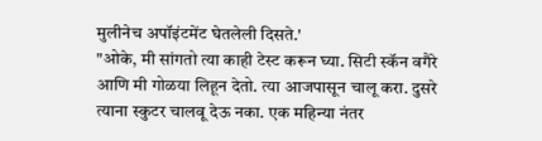मुलीनेच अपॉइंटमेंट घेतलेली दिसते.'
"ओके, मी सांगतो त्या काही टेस्ट करून घ्या. सिटी स्कॅन वगैरे आणि मी गोळया लिहून देतो. त्या आजपासून चालू करा. दुसरे त्याना स्कुटर चालवू देऊ नका. एक महिन्या नंतर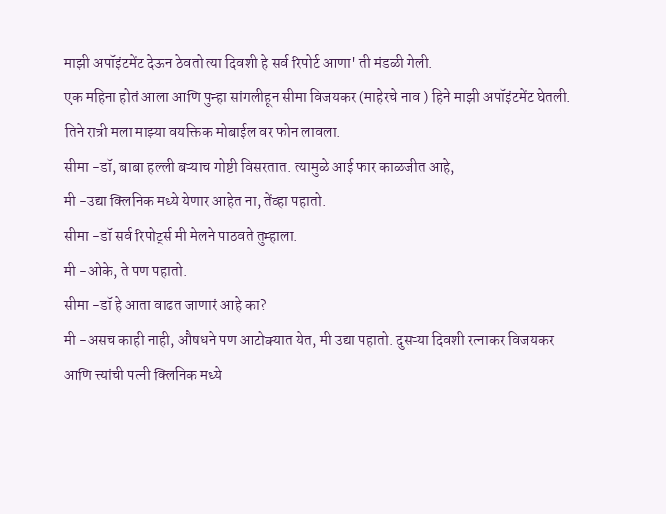माझी अपॉइंटमेंट देऊन ठेवतो त्या दिवशी हे सर्व रिपोर्ट आणा' ती मंडळी गेली.
एक महिना होतं आला आणि पुन्हा सांगलीहून सीमा विजयकर (माहेरचे नाव ) हिने माझी अपॉइंटमेंट घेतली. तिने रात्री मला माझ्या वयक्तिक मोबाईल वर फोन लावला.
सीमा -डॉ, बाबा हल्ली बऱ्याच गोष्टी विसरतात. त्यामुळे आई फार काळजीत आहे,
मी -उद्या क्लिनिक मध्ये येणार आहेत ना, तेंव्हा पहातो.
सीमा -डॉ सर्व रिपोर्ट्स मी मेलने पाठवते तुम्हाला.
मी -ओके, ते पण पहातो.
सीमा -डॉ हे आता वाढत जाणारं आहे का?
मी -असच काही नाही, औषधने पण आटोक्यात येत, मी उद्या पहातो. दुसऱ्या दिवशी रत्नाकर विजयकर आणि त्त्यांची पत्नी क्लिनिक मध्ये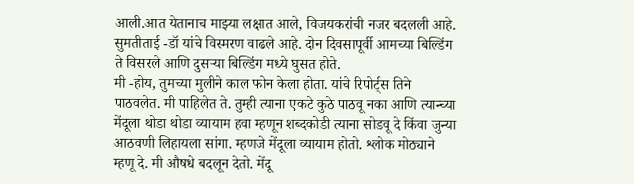आली.आत येतानाच माझ्या लक्षात आले, विजयकरांची नजर बदलली आहे.
सुमतीताई -डॉ यांचे विस्मरण वाढले आहे. दोन दिवसापूर्वी आमच्या बिल्डिंग ते विसरले आणि दुसऱ्या बिल्डिंग मध्ये घुसत होते.
मी -होय, तुमच्या मुलीने काल फोन केला होता. यांचे रिपोर्ट्स तिने पाठवलेत. मी पाहिलेत ते. तुम्ही त्याना एकटे कुठे पाठवू नका आणि त्यान्च्या मेंदूला थोडा थोडा व्यायाम हवा म्हणून शब्दकोडी त्याना सोडवू दे किंवा जुन्या आठवणी लिहायला सांगा. म्हणजे मेंदूला व्यायाम होतो. श्लोक मोठ्याने म्हणू दे. मी औषधे बदलून देतो. मेंदू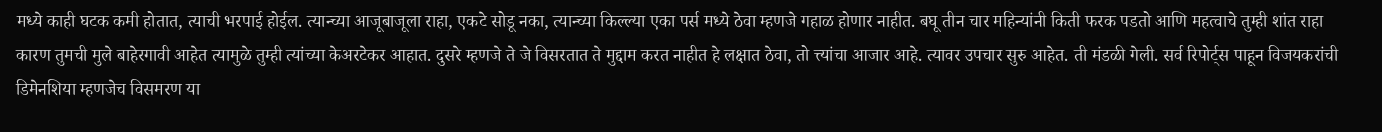मध्ये काही घटक कमी होतात, त्याची भरपाई होईल. त्यान्च्या आजूबाजूला राहा, एकटे सोडू नका, त्यान्च्या किल्ल्या एका पर्स मध्ये ठेवा म्हणजे गहाळ होणार नाहीत. बघू तीन चार महिन्यांनी किती फरक पडतो आणि महत्वाचे तुम्ही शांत राहा कारण तुमची मुले बाहेरगावी आहेत त्यामुळे तुम्ही त्यांच्या केअरटेकर आहात. दुसरे म्हणजे ते जे विसरतात ते मुद्दाम करत नाहीत हे लक्षात ठेवा, तो त्त्यांचा आजार आहे. त्यावर उपचार सुरु आहेत. ती मंडळी गेली. सर्व रिपोर्ट्स पाहून विजयकरांची डिमेनशिया म्हणजेच विसमरण या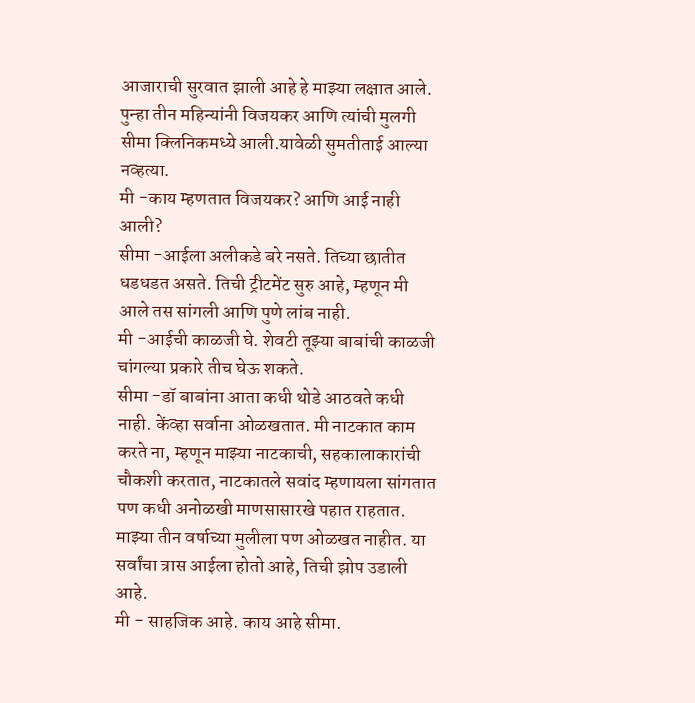आजाराची सुरवात झाली आहे हे माझ्या लक्षात आले.
पुन्हा तीन महिन्यांनी विजयकर आणि त्यांची मुलगी सीमा क्लिनिकमध्ये आली.यावेळी सुमतीताई आल्या नव्हत्या.
मी -काय म्हणतात विजयकर? आणि आई नाही आली?
सीमा -आईला अलीकडे बरे नसते. तिच्या छातीत धडधडत असते. तिची ट्रीटमेंट सुरु आहे, म्हणून मी आले तस सांगली आणि पुणे लांब नाही.
मी -आईची काळजी घे. शेवटी तूझ्या बाबांची काळजी चांगल्या प्रकारे तीच घेऊ शकते.
सीमा -डॉ बाबांना आता कधी थोडे आठवते कधी नाही. केंव्हा सर्वाना ओळखतात. मी नाटकात काम करते ना, म्हणून माझ्या नाटकाची, सहकालाकारांची चौकशी करतात, नाटकातले सवांद म्हणायला सांगतात पण कधी अनोळखी माणसासारखे पहात राहतात. माझ्या तीन वर्षाच्या मुलीला पण ओळखत नाहीत. या सर्वांचा त्रास आईला होतो आहे, तिची झोप उडाली आहे.
मी - साहजिक आहे. काय आहे सीमा.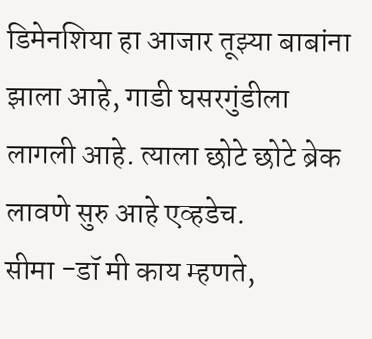डिमेनशिया हा आजार तूझ्या बाबांना झाला आहे, गाडी घसरगुंडीला लागली आहे. त्याला छोटे छोटे ब्रेक लावणे सुरु आहे एव्हडेच.
सीमा -डॉ मी काय म्हणते,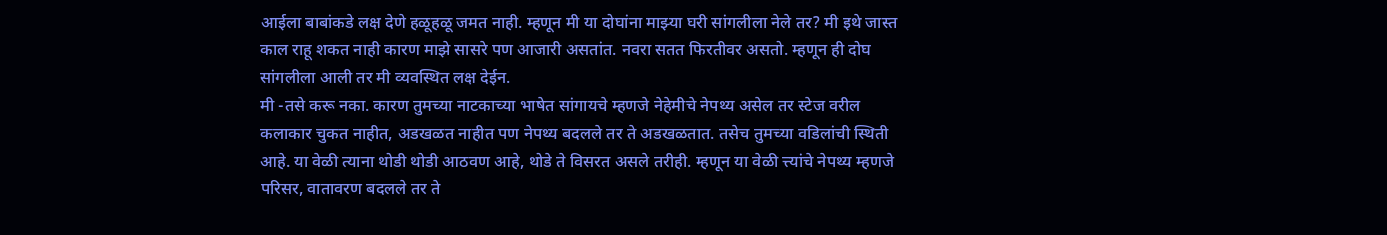आईला बाबांकडे लक्ष देणे हळूहळू जमत नाही. म्हणून मी या दोघांना माझ्या घरी सांगलीला नेले तर? मी इथे जास्त काल राहू शकत नाही कारण माझे सासरे पण आजारी असतांत. नवरा सतत फिरतीवर असतो. म्हणून ही दोघ सांगलीला आली तर मी व्यवस्थित लक्ष देईन.
मी -तसे करू नका. कारण तुमच्या नाटकाच्या भाषेत सांगायचे म्हणजे नेहेमीचे नेपथ्य असेल तर स्टेज वरील कलाकार चुकत नाहीत, अडखळत नाहीत पण नेपथ्य बदलले तर ते अडखळतात. तसेच तुमच्या वडिलांची स्थिती आहे. या वेळी त्याना थोडी थोडी आठवण आहे, थोडे ते विसरत असले तरीही. म्हणून या वेळी त्त्यांचे नेपथ्य म्हणजे परिसर, वातावरण बदलले तर ते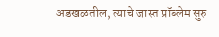अडखळतील, त्याचे जास्त प्रॉब्लेम सुरु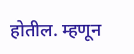होतील. म्हणून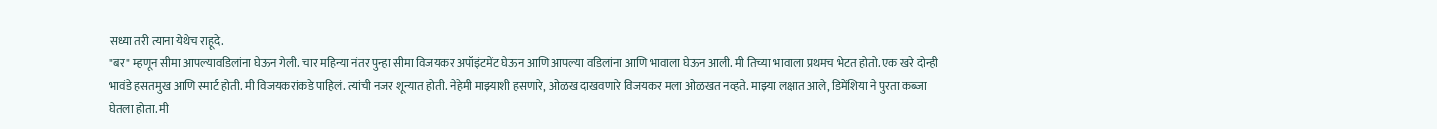सध्या तरी त्याना येथेच राहूदे.
"बर" म्हणून सीमा आपल्यावडिलांना घेऊन गेली. चार महिन्या नंतर पुन्हा सीमा विजयकर अपॉइंटमेंट घेऊन आणि आपल्या वडिलांना आणि भावाला घेऊन आली. मी तिच्या भावाला प्रथमच भेटत होतो. एक खरे दोन्ही भावंडे हसतमुख आणि स्मार्ट होती. मी विजयकरांकडे पाहिलं. त्यांची नजर शून्यात होती. नेहेमी माझ्याशी हसणारे, ओळख दाखवणारे विजयकर मला ओळखत नव्हते. माझ्या लक्षात आले, डिमेंशिया ने पुरता कब्जा घेतला होता. मी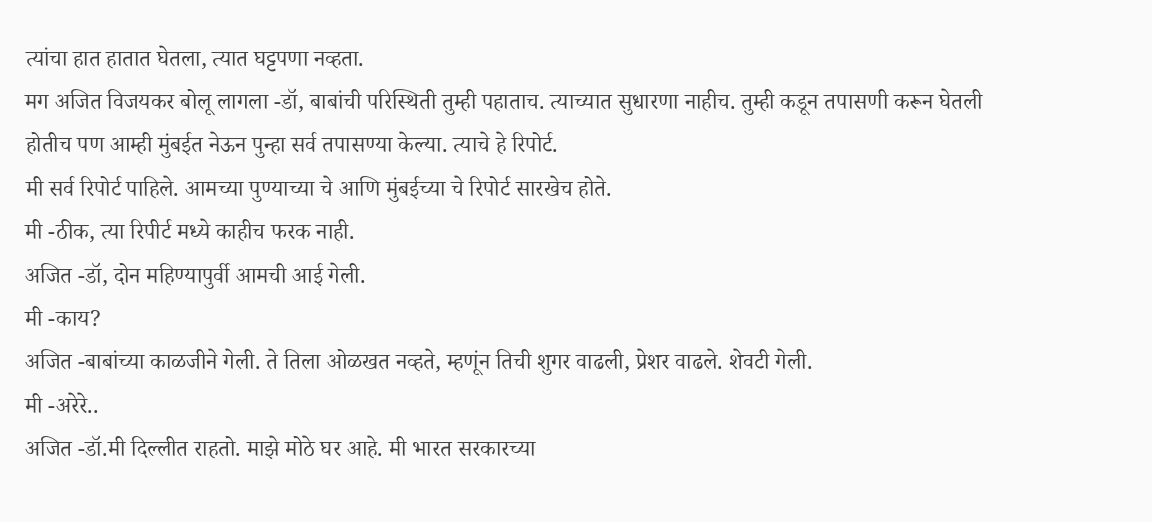त्यांचा हात हातात घेतला, त्यात घट्टपणा नव्हता.
मग अजित विजयकर बोलू लागला -डॉ, बाबांची परिस्थिती तुम्ही पहाताच. त्याच्यात सुधारणा नाहीच. तुम्ही कडून तपासणी करून घेतली होतीच पण आम्ही मुंबईत नेऊन पुन्हा सर्व तपासण्या केल्या. त्याचे हे रिपोर्ट.
मी सर्व रिपोर्ट पाहिले. आमच्या पुण्याच्या चे आणि मुंबईच्या चे रिपोर्ट सारखेच होते.
मी -ठीक, त्या रिपीर्ट मध्ये काहीच फरक नाही.
अजित -डॉ, दोन महिण्यापुर्वी आमची आई गेली.
मी -काय?
अजित -बाबांच्या काळजीने गेली. ते तिला ओळखत नव्हते, म्हणूंन तिची शुगर वाढली, प्रेशर वाढले. शेवटी गेली.
मी -अरेरे..
अजित -डॉ.मी दिल्लीत राहतो. माझे मोठे घर आहे. मी भारत सरकारच्या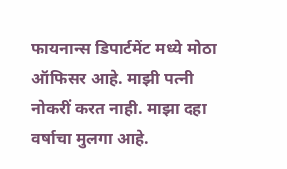फायनान्स डिपार्टमेंट मध्ये मोठा ऑफिसर आहे. माझी पत्नी नोकरीं करत नाही. माझा दहा वर्षाचा मुलगा आहे.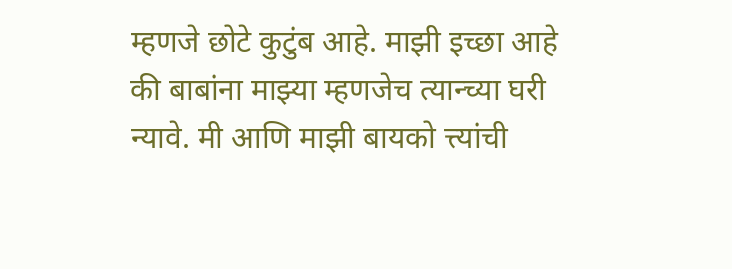म्हणजे छोटे कुटुंब आहे. माझी इच्छा आहे की बाबांना माझ्या म्हणजेच त्यान्च्या घरी न्यावे. मी आणि माझी बायको त्त्यांची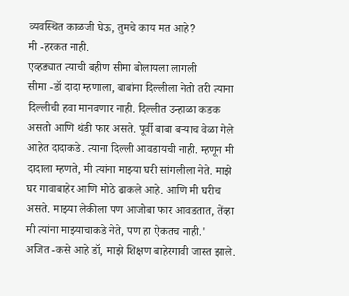व्यवस्थित काळजी घेऊ, तुमचे काय मत आहे?
मी -हरकत नाही.
एव्हड्यात त्याची बहीण सीमा बोलायला लागली
सीमा -डॉ दादा म्हणाला, बाबांना दिल्लीला नेतो तरी त्याना दिल्लीची हवा मानवणार नाही. दिल्लीत उन्हाळा कडक असतो आणि थंडी फार असते. पूर्वी बाबा बऱ्याच वेळा गेले आहेत दादाकडे. त्याना दिल्ली आवडायची नाही. म्हणून मी दादाला म्हणते, मी त्यांना माझ्या घरी सांगलीला नेते. माझे घर गावाबाहेर आणि मोठे ढाकले आहे. आणि मी घरीच असते. माझ्या लेकीला पण आजोबा फार आवडतात, तेंव्हा मी त्यांना माझ्याचाकडे नेते, पण हा ऐकतच नाही.'
अजित -कसे आहे डॉ, माझे शिक्षण बाहेरगावी जास्त झाले.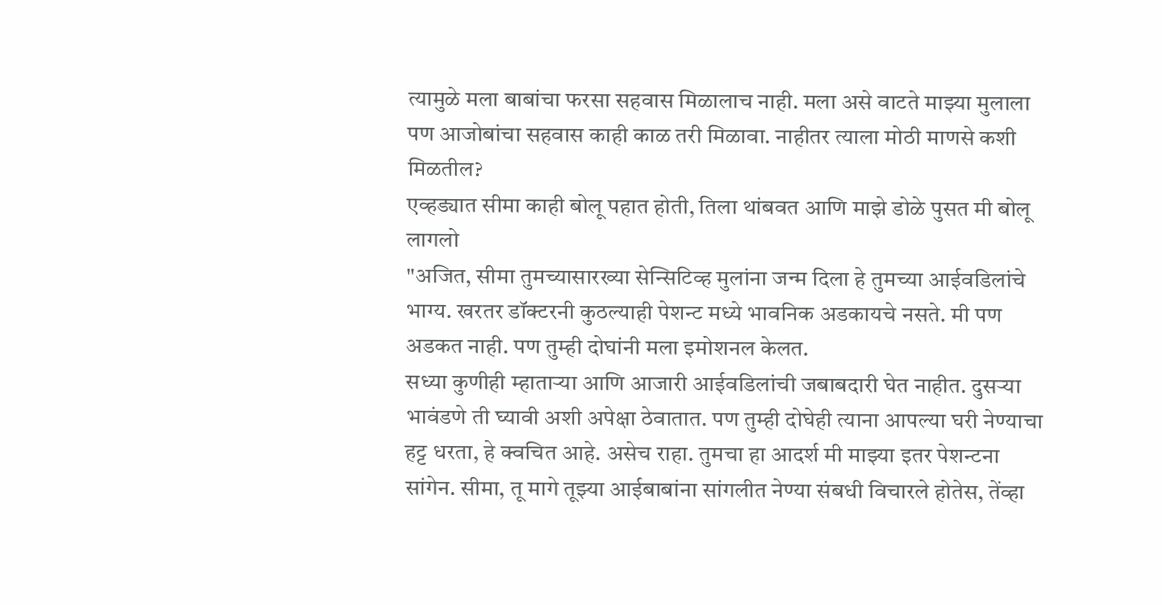त्यामुळे मला बाबांचा फरसा सहवास मिळालाच नाही. मला असे वाटते माझ्या मुलाला पण आजोबांचा सहवास काही काळ तरी मिळावा. नाहीतर त्याला मोठी माणसे कशी मिळतील?
एव्हड्यात सीमा काही बोलू पहात होती, तिला थांबवत आणि माझे डोळे पुसत मी बोलू लागलो
"अजित, सीमा तुमच्यासारख्या सेन्सिटिव्ह मुलांना जन्म दिला हे तुमच्या आईवडिलांचे भाग्य. खरतर डॉक्टरनी कुठल्याही पेशन्ट मध्ये भावनिक अडकायचे नसते. मी पण अडकत नाही. पण तुम्ही दोघांनी मला इमोशनल केलत.
सध्या कुणीही म्हाताऱ्या आणि आजारी आईवडिलांची जबाबदारी घेत नाहीत. दुसऱ्या भावंडणे ती घ्यावी अशी अपेक्षा ठेवातात. पण तुम्ही दोघेही त्याना आपल्या घरी नेण्याचा हट्ट धरता, हे क्वचित आहे. असेच राहा. तुमचा हा आदर्श मी माझ्या इतर पेशन्टना सांगेन. सीमा, तू मागे तूझ्या आईबाबांना सांगलीत नेण्या संबधी विचारले होतेस, तेंव्हा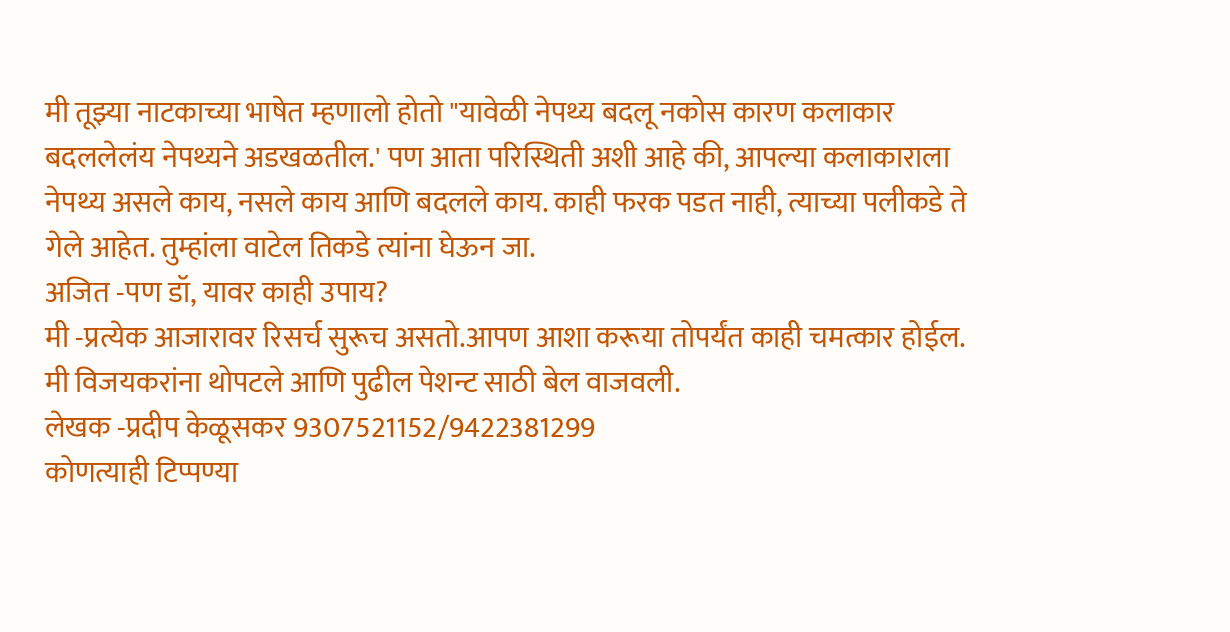मी तूझ्या नाटकाच्या भाषेत म्हणालो होतो "यावेळी नेपथ्य बदलू नकोस कारण कलाकार बदललेलंय नेपथ्यने अडखळतील.' पण आता परिस्थिती अशी आहे की, आपल्या कलाकाराला नेपथ्य असले काय, नसले काय आणि बदलले काय. काही फरक पडत नाही, त्याच्या पलीकडे ते गेले आहेत. तुम्हांला वाटेल तिकडे त्यांना घेऊन जा.
अजित -पण डॉ, यावर काही उपाय?
मी -प्रत्येक आजारावर रिसर्च सुरूच असतो.आपण आशा करूया तोपर्यंत काही चमत्कार होईल.
मी विजयकरांना थोपटले आणि पुढील पेशन्ट साठी बेल वाजवली.
लेखक -प्रदीप केळूसकर 9307521152/9422381299
कोणत्याही टिप्पण्या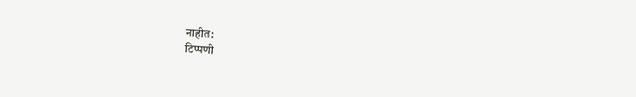नाहीत:
टिप्पणी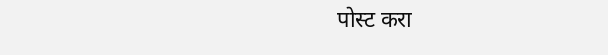पोस्ट करा